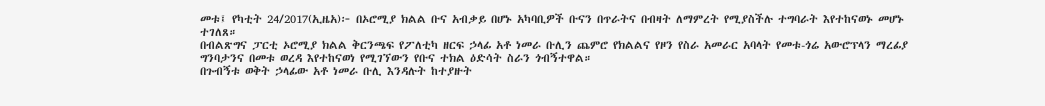መቱ፤ የካቲት 24/2017(ኢዜአ)፦ በኦሮሚያ ክልል ቡና አብቃይ በሆኑ አካባቢዎች ቡናን በጥራትና በብዛት ለማምረት የሚያስችሉ ተግባራት እየተከናወኑ መሆኑ ተገለጸ።
በብልጽግና ፓርቲ ኦሮሚያ ክልል ቅርንጫፍ የፖለቲካ ዘርፍ ኃላፊ አቶ ነመራ ቡሊን ጨምሮ የክልልና የዞን የስራ አመራር አባላት የመቱ-ጎሬ አውሮፕላን ማረፊያ ግንባታንና በመቱ ወረዳ እየተከናወነ የሚገኘውን የቡና ተክል ዕድሳት ስራን ጎብኝተዋል።
በጉብኝቱ ወቅት ኃላፊው አቶ ነመራ ቡሊ እንዳሉት ከተያዙት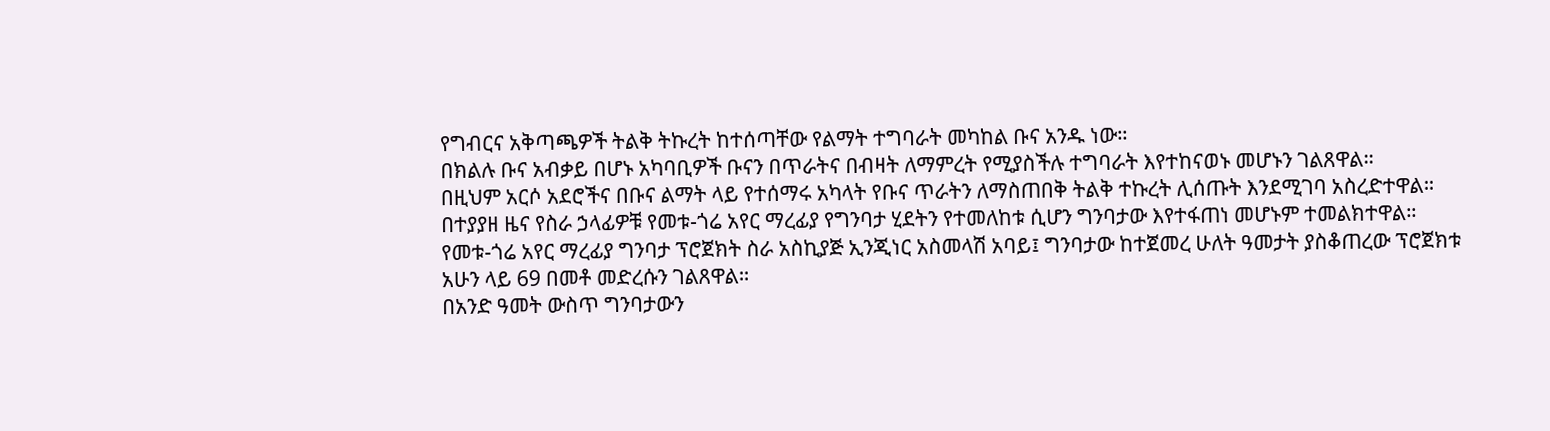የግብርና አቅጣጫዎች ትልቅ ትኩረት ከተሰጣቸው የልማት ተግባራት መካከል ቡና አንዱ ነው።
በክልሉ ቡና አብቃይ በሆኑ አካባቢዎች ቡናን በጥራትና በብዛት ለማምረት የሚያስችሉ ተግባራት እየተከናወኑ መሆኑን ገልጸዋል።
በዚህም አርሶ አደሮችና በቡና ልማት ላይ የተሰማሩ አካላት የቡና ጥራትን ለማስጠበቅ ትልቅ ተኩረት ሊሰጡት እንደሚገባ አስረድተዋል።
በተያያዘ ዜና የስራ ኃላፊዎቹ የመቱ-ጎሬ አየር ማረፊያ የግንባታ ሂደትን የተመለከቱ ሲሆን ግንባታው እየተፋጠነ መሆኑም ተመልክተዋል።
የመቱ-ጎሬ አየር ማረፊያ ግንባታ ፕሮጀክት ስራ አስኪያጅ ኢንጂነር አስመላሽ አባይ፤ ግንባታው ከተጀመረ ሁለት ዓመታት ያስቆጠረው ፕሮጀክቱ አሁን ላይ 69 በመቶ መድረሱን ገልጸዋል።
በአንድ ዓመት ውስጥ ግንባታውን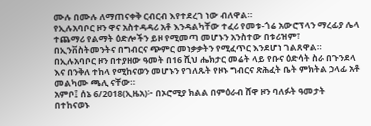ሙሉ በሙሉ ለማጠናቀቅ ርብርብ እየተደረገ ነው ብለዋል።
የኢሉአባቦር ዞን ዋና አስተዳዳሪ አቶ እንዳልካቸው ተፈሪ የመቱ-ጎሬ አውሮፕላን ማረፊያ ሌላ ተጨማሪ የልማት ዕድሎችን ይዞ የሚመጣ መሆኑን አንስተው በቱሪዝም፣ በኢንቨስትመንትና በግብርና ጭምር መነቃቃትን የሚፈጥር እንደሆነ ገልጸዋል።
በኢሉአባቦር ዞን በተያዘው ዓመት በ16 ሺህ ሔክታር መሬት ላይ የቡና ዕድሳት ስራ በጉንደላ እና በንቅለ ተከላ የሚከናወን መሆኑን የገለጹት የዞኑ ግብርና ጽሕፈት ቤት ምክትል ኃላፊ አቶ መልካሙ ጫሊ ናቸው።
አምቦ፤ ሰኔ 6/2018(ኢዜአ)፦ በኦሮሚያ ክልል በምዕራብ ሸዋ ዞን ባለፉት ዓመታት በተከናወኑ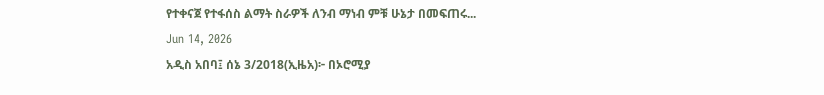የተቀናጀ የተፋሰስ ልማት ስራዎች ለንብ ማነብ ምቹ ሁኔታ በመፍጠሩ...
Jun 14, 2026
አዲስ አበባ፤ ሰኔ 3/2018(ኢዜአ)፦ በኦሮሚያ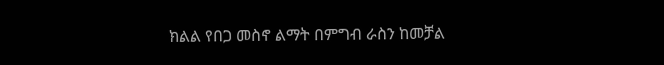ክልል የበጋ መስኖ ልማት በምግብ ራስን ከመቻል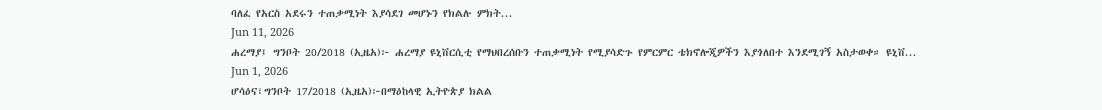ባለፈ የአርስ አደሩን ተጠቃሚነት እያሳደገ መሆኑን የክልሉ ምክት...
Jun 11, 2026
ሐረማያ፤ ግንቦት 20/2018 (ኢዜአ)፦ ሐረማያ ዩኒቨርሲቲ የማህበረሰቡን ተጠቃሚነት የሚያሳድጉ የምርምር ቴክኖሎጂዎችን እያጎለበተ እንደሚገኝ አስታወቀ። ዩኒቨ...
Jun 1, 2026
ሆሳዕና፣ግንቦት 17/2018 (ኢዜአ)፦በማዕከላዊ ኢትዮጵያ ክልል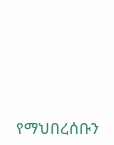የማህበረሰቡን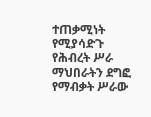ተጠቃሚነት የሚያሳድጉ የሕብረት ሥራ ማህበራትን ደግፎ የማብቃት ሥራው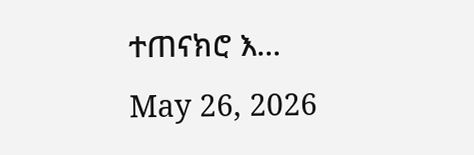ተጠናክሮ እ...
May 26, 2026